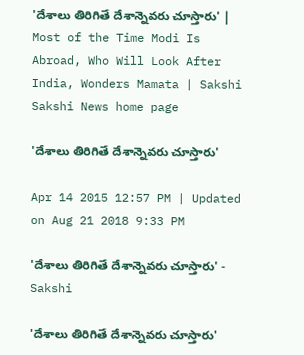'దేశాలు తిరిగితే దేశాన్నెవరు చూస్తారు' | Most of the Time Modi Is Abroad, Who Will Look After India, Wonders Mamata | Sakshi
Sakshi News home page

'దేశాలు తిరిగితే దేశాన్నెవరు చూస్తారు'

Apr 14 2015 12:57 PM | Updated on Aug 21 2018 9:33 PM

'దేశాలు తిరిగితే దేశాన్నెవరు చూస్తారు' - Sakshi

'దేశాలు తిరిగితే దేశాన్నెవరు చూస్తారు'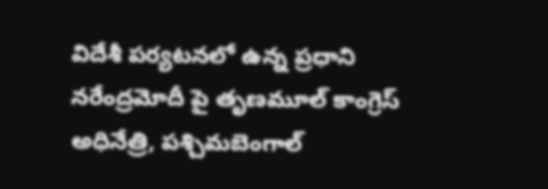విదేశీ పర్యటనలో ఉన్న ప్రధాని నరేంద్రమోదీ పై తృణమూల్ కాంగ్రెస్ అధినేత్రి, పశ్చిమబెంగాల్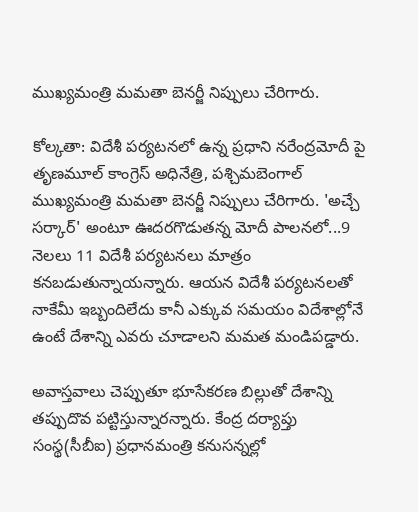ముఖ్యమంత్రి మమతా బెనర్జీ నిప్పులు చేరిగారు.

కోల్కతా: విదేశీ పర్యటనలో ఉన్న ప్రధాని నరేంద్రమోదీ పై తృణమూల్ కాంగ్రెస్ అధినేత్రి, పశ్చిమబెంగాల్ ముఖ్యమంత్రి మమతా బెనర్జీ నిప్పులు చేరిగారు. 'అచ్చే సర్కార్' అంటూ ఊదరగొడుతన్న మోదీ పాలనలో...9 నెలలు 11 విదేశీ పర్యటనలు మాత్రం కనబడుతున్నాయన్నారు. ఆయన విదేశీ పర్యటనలతో నాకేమీ ఇబ్బందిలేదు కానీ ఎక్కువ సమయం విదేశాల్లోనే ఉంటే దేశాన్ని ఎవరు చూడాలని మమత మండిపడ్డారు.

అవాస్తవాలు చెప్పుతూ భూసేకరణ బిల్లుతో దేశాన్ని తప్పుదొవ పట్టిస్తున్నారన్నారు. కేంద్ర దర్యాప్తు సంస్థ(సీబీఐ) ప్రధానమంత్రి కనుసన్నల్లో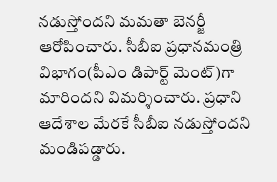నడుస్తోందని మమతా బెనర్జీ ఆరోపించారు. సీబీఐ ప్రధానమంత్రి విభాగం(పీఎం డిపార్ట్ మెంట్)గా మారిందని విమర్శించారు. ప్రధాని ఆదేశాల మేరకే సీబీఐ నడుస్తోందని మండిపడ్డారు.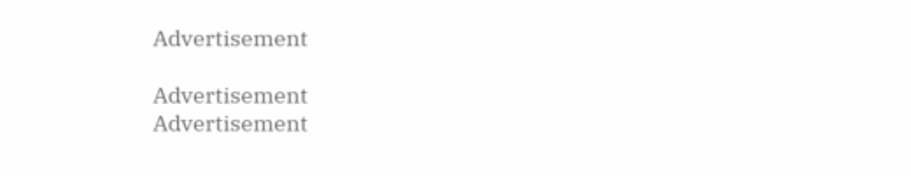Advertisement

Advertisement
Advertisement